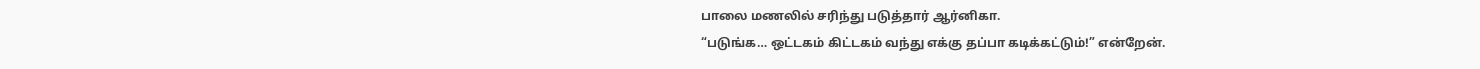பாலை மணலில் சரிந்து படுத்தார் ஆர்னிகா.
“படுங்க… ஒட்டகம் கிட்டகம் வந்து எக்கு தப்பா கடிக்கட்டும்!” என்றேன்.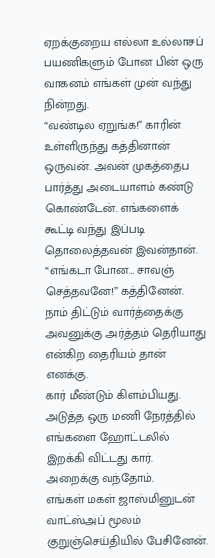ஏறக்குறைய எல்லா உல்லாசப் பயணிகளும் போன பின் ஒரு வாகனம் எங்கள் முன் வந்து நின்றது.
“வண்டில ஏறுங்க!” காரின் உள்ளிருந்து கத்தினான் ஒருவன். அவன் முகத்தைப பார்த்து அடையாளம் கண்டு கொண்டேன். எங்களைக் கூட்டி வந்து இப்படி தொலைத்தவன் இவன்தான்.
“எங்கடா போன… சாவஞ் செத்தவனே!” கத்தினேன். நாம் திட்டும் வார்த்தைக்கு அவனுக்கு அர்த்தம் தெரியாது என்கிற தைரியம் தான் எனக்கு.
கார் மீண்டும் கிளம்பியது.
அடுத்த ஒரு மணி நேரத்தில் எங்களை ஹோட்டலில் இறக்கி விட்டது கார்.
அறைக்கு வந்தோம்.
எங்கள் மகள் ஜாஸ்மினுடன் வாட்ஸ்அப் மூலம் குறுஞ்செய்தியில் பேசினேன்.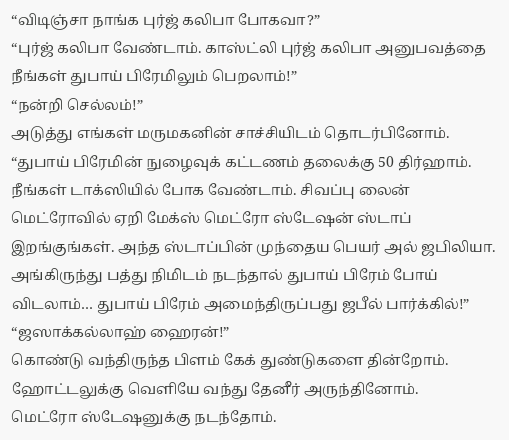“விடிஞ்சா நாங்க புர்ஜ் கலிபா போகவா?”
“புர்ஜ் கலிபா வேண்டாம். காஸ்ட்லி புர்ஜ் கலிபா அனுபவத்தை நீங்கள் துபாய் பிரேமிலும் பெறலாம்!”
“நன்றி செல்லம்!”
அடுத்து எங்கள் மருமகனின் சாச்சியிடம் தொடர்பினோம்.
“துபாய் பிரேமின் நுழைவுக் கட்டணம் தலைக்கு 50 திர்ஹாம். நீங்கள் டாக்ஸியில் போக வேண்டாம். சிவப்பு லைன் மெட்ரோவில் ஏறி மேக்ஸ் மெட்ரோ ஸ்டேஷன் ஸ்டாப் இறங்குங்கள். அந்த ஸ்டாப்பின் முந்தைய பெயர் அல் ஜபிலியா. அங்கிருந்து பத்து நிமிடம் நடந்தால் துபாய் பிரேம் போய் விடலாம்… துபாய் பிரேம் அமைந்திருப்பது ஜபீல் பார்க்கில்!”
“ஜஸாக்கல்லாஹ் ஹைரன்!”
கொண்டு வந்திருந்த பிளம் கேக் துண்டுகளை தின்றோம். ஹோட்டலுக்கு வெளியே வந்து தேனீர் அருந்தினோம்.
மெட்ரோ ஸ்டேஷனுக்கு நடந்தோம்.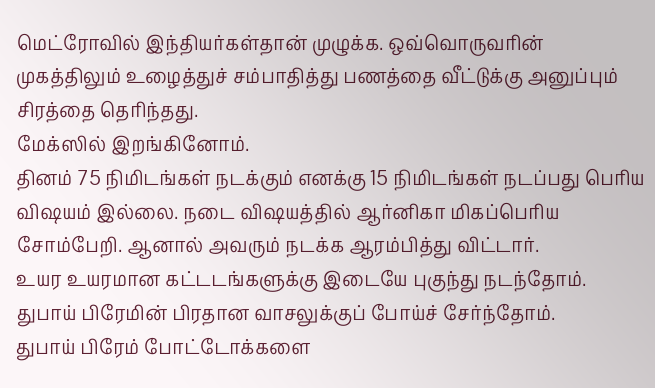மெட்ரோவில் இந்தியர்கள்தான் முழுக்க. ஒவ்வொருவரின் முகத்திலும் உழைத்துச் சம்பாதித்து பணத்தை வீட்டுக்கு அனுப்பும் சிரத்தை தெரிந்தது.
மேக்ஸில் இறங்கினோம்.
தினம் 75 நிமிடங்கள் நடக்கும் எனக்கு 15 நிமிடங்கள் நடப்பது பெரிய விஷயம் இல்லை. நடை விஷயத்தில் ஆர்னிகா மிகப்பெரிய சோம்பேறி. ஆனால் அவரும் நடக்க ஆரம்பித்து விட்டார்.
உயர உயரமான கட்டடங்களுக்கு இடையே புகுந்து நடந்தோம்.
துபாய் பிரேமின் பிரதான வாசலுக்குப் போய்ச் சேர்ந்தோம்.
துபாய் பிரேம் போட்டோக்களை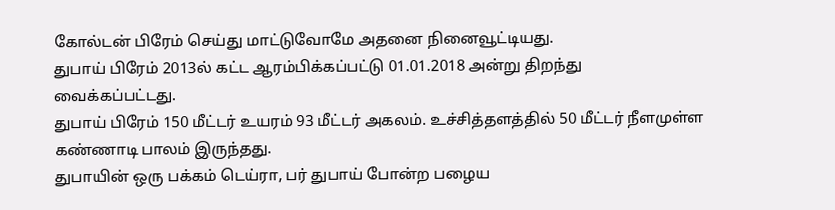கோல்டன் பிரேம் செய்து மாட்டுவோமே அதனை நினைவூட்டியது.
துபாய் பிரேம் 2013ல் கட்ட ஆரம்பிக்கப்பட்டு 01.01.2018 அன்று திறந்து வைக்கப்பட்டது.
துபாய் பிரேம் 150 மீட்டர் உயரம் 93 மீட்டர் அகலம். உச்சித்தளத்தில் 50 மீட்டர் நீளமுள்ள கண்ணாடி பாலம் இருந்தது.
துபாயின் ஒரு பக்கம் டெய்ரா, பர் துபாய் போன்ற பழைய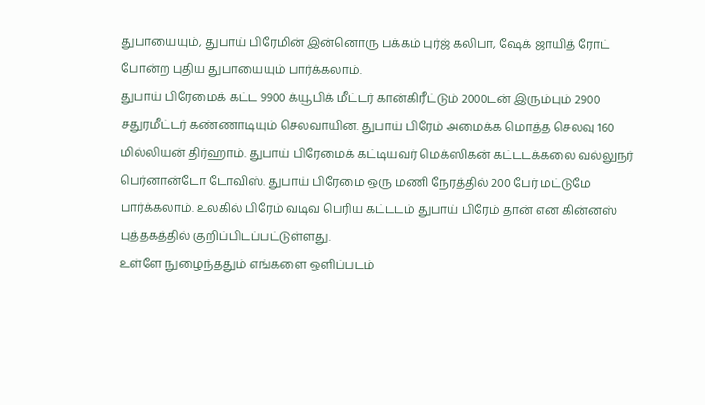துபாயையும், துபாய் பிரேமின் இன்னொரு பக்கம் புர்ஜ் கலிபா, ஷேக் ஜாயித் ரோட் போன்ற புதிய துபாயையும் பார்க்கலாம்.
துபாய் பிரேமைக் கட்ட 9900 க்யூபிக் மீட்டர் கான்கிரீட்டும் 2000டன் இரும்பும் 2900 சதுரமீட்டர் கண்ணாடியும் செலவாயின. துபாய் பிரேம் அமைக்க மொத்த செலவு 160 மில்லியன் திர்ஹாம். துபாய் பிரேமைக் கட்டியவர் மெக்ஸிகன் கட்டடக்கலை வல்லுநர் பெர்னான்டோ டோவிஸ். துபாய் பிரேமை ஒரு மணி நேரத்தில் 200 பேர் மட்டுமே பார்க்கலாம். உலகில் பிரேம் வடிவ பெரிய கட்டடம் துபாய் பிரேம் தான் என கின்னஸ் புத்தகத்தில் குறிப்பிடப்பட்டுள்ளது.
உள்ளே நுழைந்ததும் எங்களை ஒளிப்படம்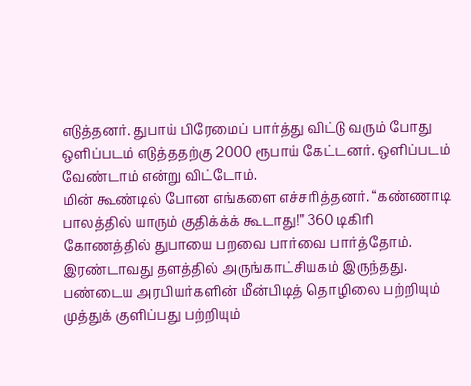எடுத்தனர். துபாய் பிரேமைப் பார்த்து விட்டு வரும் போது ஒளிப்படம் எடுத்ததற்கு 2000 ரூபாய் கேட்டனர். ஒளிப்படம் வேண்டாம் என்று விட்டோம்.
மின் கூண்டில் போன எங்களை எச்சரித்தனர். “கண்ணாடி பாலத்தில் யாரும் குதிக்க்க் கூடாது!” 360 டிகிரி கோணத்தில் துபாயை பறவை பார்வை பார்த்தோம்.
இரண்டாவது தளத்தில் அருங்காட்சியகம் இருந்தது.
பண்டைய அரபியர்களின் மீன்பிடித் தொழிலை பற்றியும் முத்துக் குளிப்பது பற்றியும்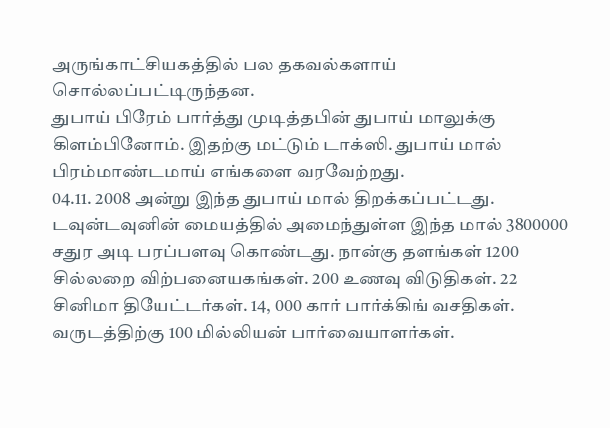அருங்காட்சியகத்தில் பல தகவல்களாய் சொல்லப்பட்டிருந்தன.
துபாய் பிரேம் பார்த்து முடித்தபின் துபாய் மாலுக்கு கிளம்பினோம். இதற்கு மட்டும் டாக்ஸி. துபாய் மால் பிரம்மாண்டமாய் எங்களை வரவேற்றது.
04.11. 2008 அன்று இந்த துபாய் மால் திறக்கப்பட்டது. டவுன்டவுனின் மையத்தில் அமைந்துள்ள இந்த மால் 3800000 சதுர அடி பரப்பளவு கொண்டது. நான்கு தளங்கள் 1200 சில்லறை விற்பனையகங்கள். 200 உணவு விடுதிகள். 22 சினிமா தியேட்டர்கள். 14, 000 கார் பார்க்கிங் வசதிகள். வருடத்திற்கு 100 மில்லியன் பார்வையாளர்கள்.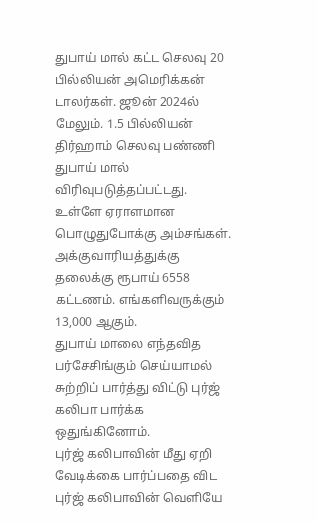துபாய் மால் கட்ட செலவு 20 பில்லியன் அமெரிக்கன் டாலர்கள். ஜூன் 2024ல் மேலும். 1.5 பில்லியன் திர்ஹாம் செலவு பண்ணி துபாய் மால் விரிவுபடுத்தப்பட்டது.
உள்ளே ஏராளமான பொழுதுபோக்கு அம்சங்கள். அக்குவாரியத்துக்கு தலைக்கு ரூபாய் 6558 கட்டணம். எங்களிவருக்கும் 13,000 ஆகும்.
துபாய் மாலை எந்தவித பர்சேசிங்கும் செய்யாமல் சுற்றிப் பார்த்து விட்டு புர்ஜ் கலிபா பார்க்க ஒதுங்கினோம்.
புர்ஜ் கலிபாவின் மீது ஏறி வேடிக்கை பார்ப்பதை விட புர்ஜ் கலிபாவின் வெளியே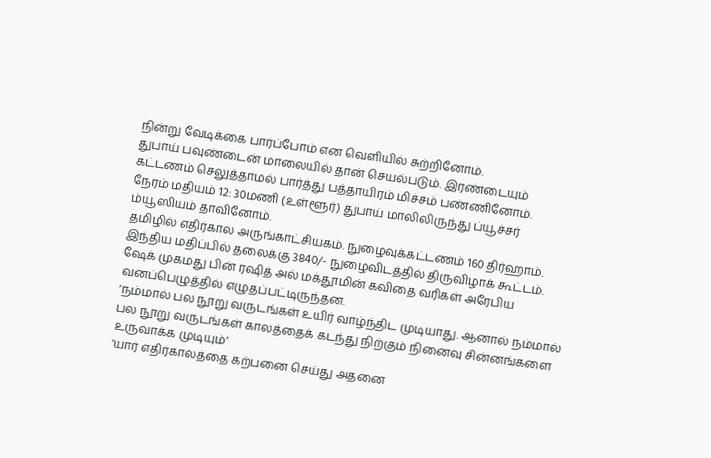நின்று வேடிக்கை பார்ப்போம் என வெளியில் சுற்றினோம்.
துபாய் பவுண்டைன் மாலையில் தான் செயல்படும். இரண்டையும் கட்டணம் செலுத்தாமல் பார்த்து பத்தாயிரம் மிச்சம் பண்ணினோம்.
நேரம் மதியம் 12: 30மணி (உள்ளூர்) துபாய் மாலிலிருந்து ப்யூச்சர் ம்யூஸியம் தாவினோம்.
தமிழில் எதிர்கால அருங்காட்சியகம். நுழைவுக்கட்டணம் 160 திர்ஹாம். இந்திய மதிப்பில் தலைக்கு 3840/- நுழைவிடத்தில் திருவிழாக் கூட்டம்.
ஷேக் முகமது பின் ரஷித் அல் மக்தூமின் கவிதை வரிகள் அரேபிய வனப்பெழுத்தில் எழுதப்பட்டிருந்தன.
‘நம்மால் பல நூறு வருடங்கள் உயிர் வாழ்ந்திட முடியாது. ஆனால் நம்மால் பல நூறு வருடங்கள் காலத்தைக் கடந்து நிற்கும் நினைவு சின்னங்களை உருவாக்க முடியும்’
‘யார் எதிர்காலத்தை கற்பனை செய்து அதனை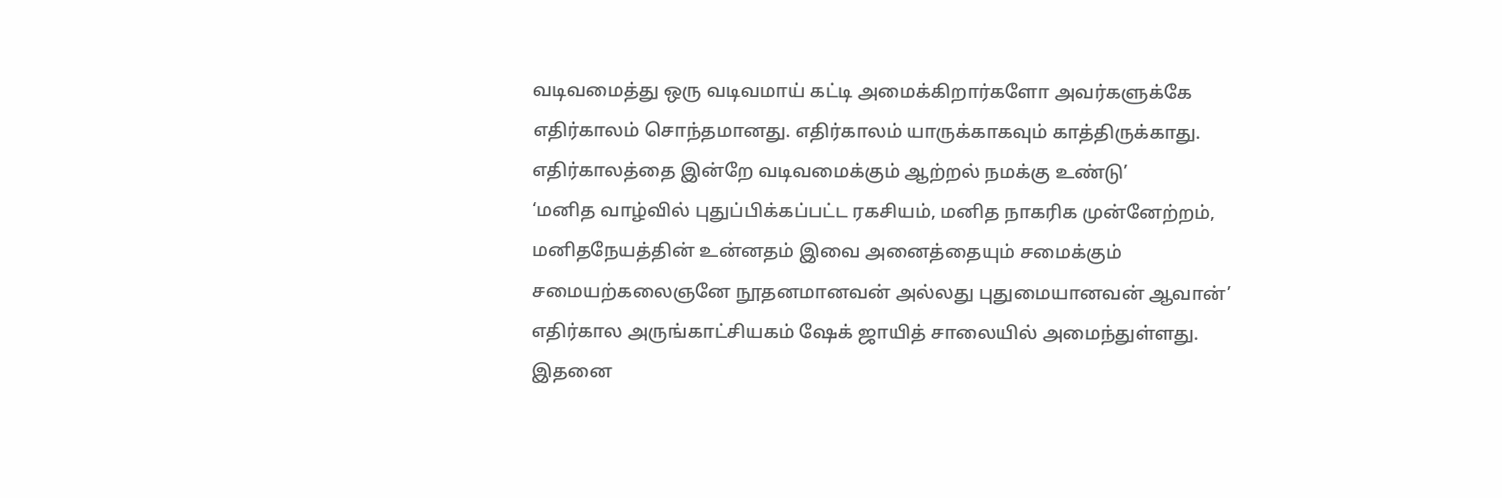வடிவமைத்து ஒரு வடிவமாய் கட்டி அமைக்கிறார்களோ அவர்களுக்கே எதிர்காலம் சொந்தமானது. எதிர்காலம் யாருக்காகவும் காத்திருக்காது. எதிர்காலத்தை இன்றே வடிவமைக்கும் ஆற்றல் நமக்கு உண்டு’
‘மனித வாழ்வில் புதுப்பிக்கப்பட்ட ரகசியம், மனித நாகரிக முன்னேற்றம், மனிதநேயத்தின் உன்னதம் இவை அனைத்தையும் சமைக்கும் சமையற்கலைஞனே நூதனமானவன் அல்லது புதுமையானவன் ஆவான்’
எதிர்கால அருங்காட்சியகம் ஷேக் ஜாயித் சாலையில் அமைந்துள்ளது. இதனை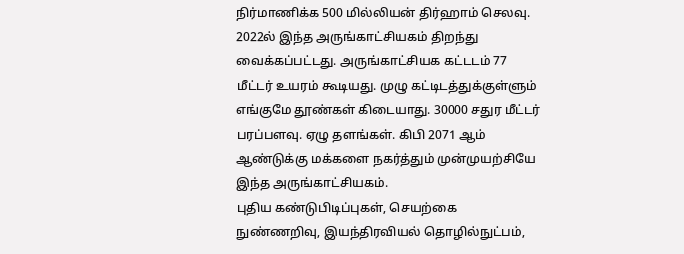நிர்மாணிக்க 500 மில்லியன் திர்ஹாம் செலவு. 2022ல் இந்த அருங்காட்சியகம் திறந்து வைக்கப்பட்டது. அருங்காட்சியக கட்டடம் 77 மீட்டர் உயரம் கூடியது. முழு கட்டிடத்துக்குள்ளும் எங்குமே தூண்கள் கிடையாது. 30000 சதுர மீட்டர் பரப்பளவு. ஏழு தளங்கள். கிபி 2071 ஆம் ஆண்டுக்கு மக்களை நகர்த்தும் முன்முயற்சியே இந்த அருங்காட்சியகம்.
புதிய கண்டுபிடிப்புகள், செயற்கை நுண்ணறிவு, இயந்திரவியல் தொழில்நுட்பம்,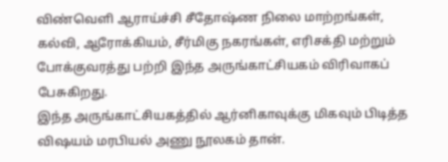விண்வெளி ஆராய்ச்சி சீதோஷ்ண நிலை மாற்றங்கள், கல்வி, ஆரோக்கியம், சீர்மிகு நகரங்கள், எரிசக்தி மற்றும் போக்குவரத்து பற்றி இந்த அருங்காட்சியகம் விரிவாகப் பேசுகிறது.
இந்த அருங்காட்சியகத்தில் ஆர்னிகாவுக்கு மிகவும் பிடித்த விஷயம் மரபியல் அணு நூலகம் தான்.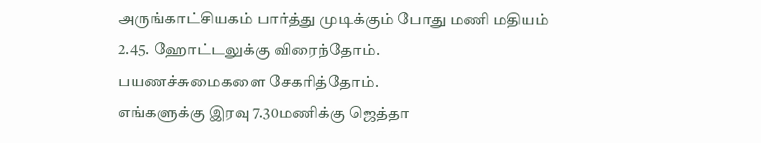அருங்காட்சியகம் பார்த்து முடிக்கும் போது மணி மதியம் 2.45. ஹோட்டலுக்கு விரைந்தோம்.
பயணச்சுமைகளை சேகரித்தோம்.
எங்களுக்கு இரவு 7.30மணிக்கு ஜெத்தா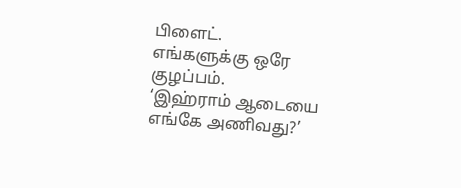பிளைட்.
எங்களுக்கு ஒரே குழப்பம்.
‘இஹ்ராம் ஆடையை எங்கே அணிவது?’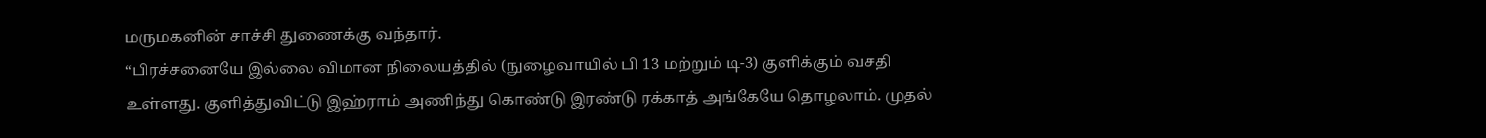மருமகனின் சாச்சி துணைக்கு வந்தார்.
“பிரச்சனையே இல்லை விமான நிலையத்தில் (நுழைவாயில் பி 13 மற்றும் டி-3) குளிக்கும் வசதி உள்ளது. குளித்துவிட்டு இஹ்ராம் அணிந்து கொண்டு இரண்டு ரக்காத் அங்கேயே தொழலாம். முதல்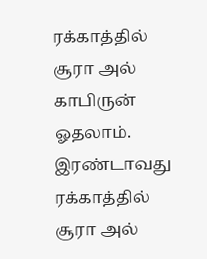ரக்காத்தில் சூரா அல் காபிருன் ஓதலாம். இரண்டாவது ரக்காத்தில் சூரா அல்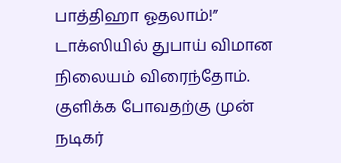பாத்திஹா ஓதலாம்!”
டாக்ஸியில் துபாய் விமான நிலையம் விரைந்தோம்.
குளிக்க போவதற்கு முன் நடிகர்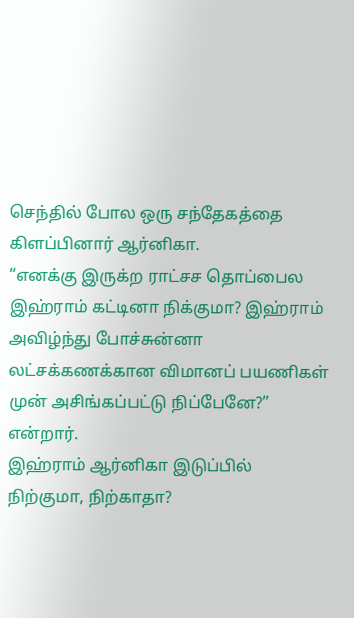செந்தில் போல ஒரு சந்தேகத்தை கிளப்பினார் ஆர்னிகா.
“எனக்கு இருக்ற ராட்சச தொப்பைல இஹ்ராம் கட்டினா நிக்குமா? இஹ்ராம் அவிழ்ந்து போச்சுன்னா லட்சக்கணக்கான விமானப் பயணிகள் முன் அசிங்கப்பட்டு நிப்பேனே?” என்றார்.
இஹ்ராம் ஆர்னிகா இடுப்பில் நிற்குமா, நிற்காதா?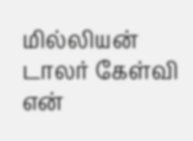மில்லியன் டாலர் கேள்வி என்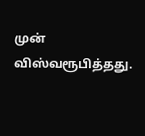முன் விஸ்வரூபித்தது.